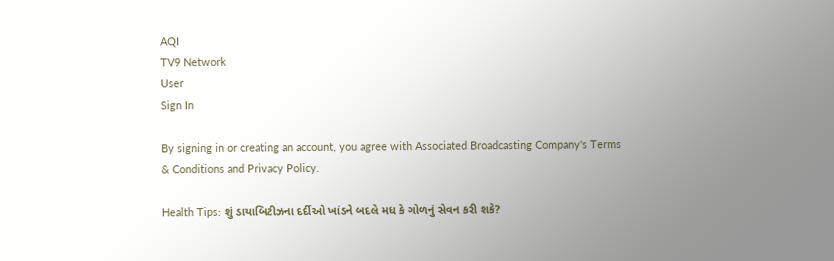AQI
TV9 Network
User
Sign In

By signing in or creating an account, you agree with Associated Broadcasting Company's Terms & Conditions and Privacy Policy.

Health Tips: શું ડાયાબિટીઝના દર્દીઓ ખાંડને બદલે મધ કે ગોળનું સેવન કરી શકે?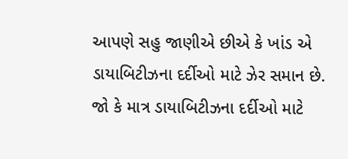આપણે સહુ જાણીએ છીએ કે ખાંડ એ ડાયાબિટીઝના દર્દીઓ માટે ઝેર સમાન છે. જો કે માત્ર ડાયાબિટીઝના દર્દીઓ માટે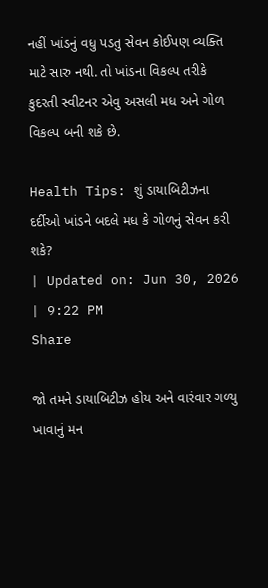નહીં ખાંડનું વધુ પડતુ સેવન કોઈપણ વ્યક્તિ માટે સારુ નથી. તો ખાંડના વિકલ્પ તરીકે કુદરતી સ્વીટનર એવુ અસલી મધ અને ગોળ વિકલ્પ બની શકે છે.

Health Tips: શું ડાયાબિટીઝના દર્દીઓ ખાંડને બદલે મધ કે ગોળનું સેવન કરી શકે?
| Updated on: Jun 30, 2026 | 9:22 PM
Share

જો તમને ડાયાબિટીઝ હોય અને વારંવાર ગળ્યુ ખાવાનું મન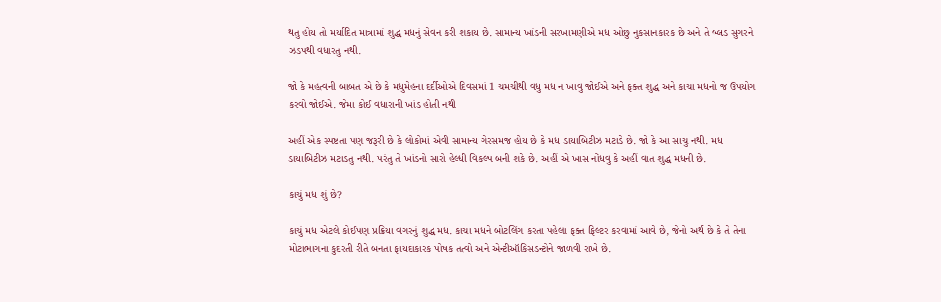થતુ હોય તો મર્યાદિત માત્રામાં શુદ્ધ મધનું સેવન કરી શકાય છે. સામાન્ય ખાંડની સરખામણીએ મધ ઓછુ નુકસાનકારક છે અને તે બ્લડ સુગરને ઝડપથી વધારતુ નથી.

જો કે મહત્વની બાબત એ છે કે મધુમેહના દર્દીઓએ દિવસમાં 1 ચમચીથી વધુ મધ ન ખાવુ જોઈએ અને ફક્ત શુદ્ધ અને કાચા મધનો જ ઉપયોગ કરવો જોઈએ. જેમા કોઈ વધારાની ખાંડ હોતી નથી

અહીં એક સ્પષ્ટતા પણ જરૂરી છે કે લોકોમાં એવી સામાન્ય ગેરસમજ હોય છે કે મધ ડાયાબિટીઝ મટાડે છે. જો કે આ સાચુ નથી. મધ ડાયાબિટીઝ મટાડતુ નથી. પરંતુ તે ખાંડનો સારો હેલ્ધી વિકલ્પ બની શકે છે. અહીં એ ખાસ નોંધવુ કે અહીં વાત શુદ્ધ મધની છે.

કાચું મધ શું છે?

કાચું મધ એટલે કોઈપણ પ્રક્રિયા વગરનું શુદ્ધ મધ. કાચા મધને બોટલિંગ કરતા પહેલા ફક્ત ફિલ્ટર કરવામાં આવે છે, જેનો અર્થ છે કે તે તેના મોટાભાગના કુદરતી રીતે બનતા ફાયદાકારક પોષક તત્વો અને એન્ટીઑકિસડન્ટોને જાળવી રાખે છે.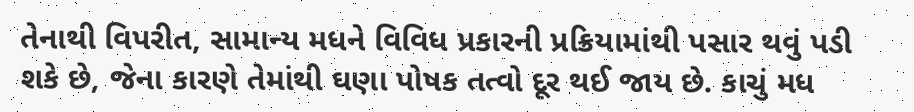તેનાથી વિપરીત, સામાન્ય મધને વિવિધ પ્રકારની પ્રક્રિયામાંથી પસાર થવું પડી શકે છે, જેના કારણે તેમાંથી ઘણા પોષક તત્વો દૂર થઈ જાય છે. કાચું મધ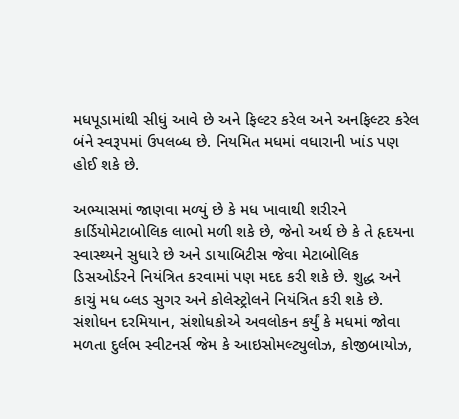મધપૂડામાંથી સીધું આવે છે અને ફિલ્ટર કરેલ અને અનફિલ્ટર કરેલ બંને સ્વરૂપમાં ઉપલબ્ધ છે. નિયમિત મધમાં વધારાની ખાંડ પણ હોઈ શકે છે.

અભ્યાસમાં જાણવા મળ્યું છે કે મધ ખાવાથી શરીરને કાર્ડિયોમેટાબોલિક લાભો મળી શકે છે, જેનો અર્થ છે કે તે હૃદયના સ્વાસ્થ્યને સુધારે છે અને ડાયાબિટીસ જેવા મેટાબોલિક ડિસઓર્ડરને નિયંત્રિત કરવામાં પણ મદદ કરી શકે છે. શુદ્ધ અને કાચું મધ બ્લડ સુગર અને કોલેસ્ટ્રોલને નિયંત્રિત કરી શકે છે. સંશોધન દરમિયાન, સંશોધકોએ અવલોકન કર્યું કે મધમાં જોવા મળતા દુર્લભ સ્વીટનર્સ જેમ કે આઇસોમલ્ટ્યુલોઝ, કોજીબાયોઝ,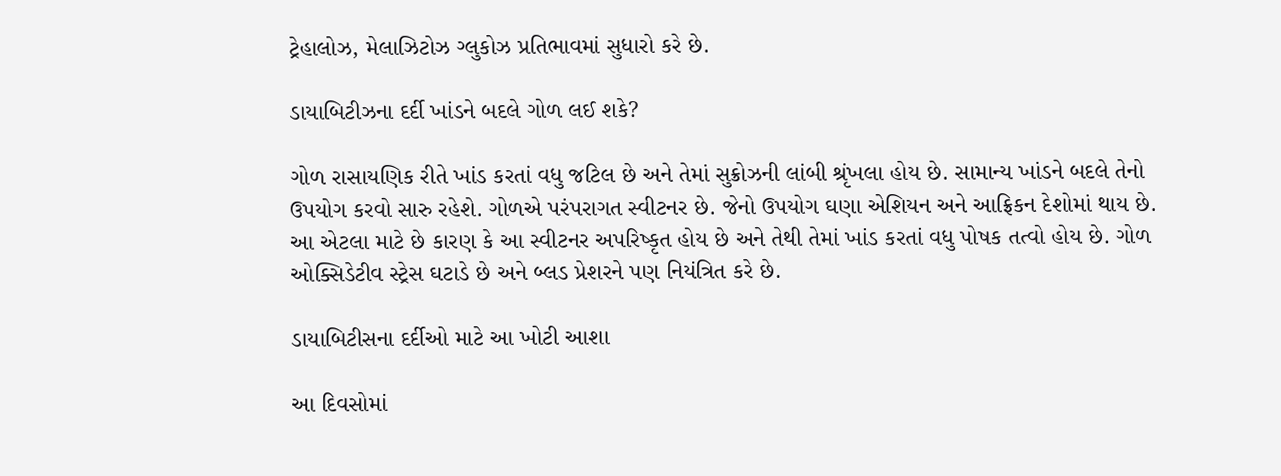ટ્રેહાલોઝ, મેલાઝિટોઝ ગ્લુકોઝ પ્રતિભાવમાં સુધારો કરે છે.

ડાયાબિટીઝના દર્દી ખાંડને બદલે ગોળ લઈ શકે?

ગોળ રાસાયણિક રીતે ખાંડ કરતાં વધુ જટિલ છે અને તેમાં સુક્રોઝની લાંબી શ્રૃંખલા હોય છે. સામાન્ય ખાંડને બદલે તેનો ઉપયોગ કરવો સારુ રહેશે. ગોળએ પરંપરાગત સ્વીટનર છે. જેનો ઉપયોગ ઘણા એશિયન અને આફ્રિકન દેશોમાં થાય છે. આ એટલા માટે છે કારણ કે આ સ્વીટનર અપરિષ્કૃત હોય છે અને તેથી તેમાં ખાંડ કરતાં વધુ પોષક તત્વો હોય છે. ગોળ ઓક્સિડેટીવ સ્ટ્રેસ ઘટાડે છે અને બ્લડ પ્રેશરને પણ નિયંત્રિત કરે છે.

ડાયાબિટીસના દર્દીઓ માટે આ ખોટી આશા

આ દિવસોમાં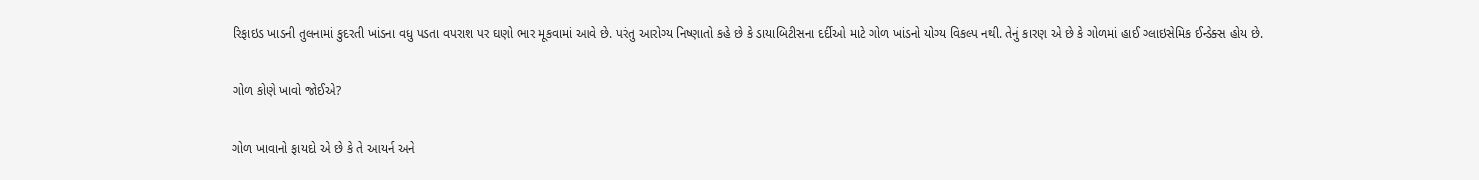રિફાઇડ ખાડની તુલનામાં કુદરતી ખાંડના વધુ પડતા વપરાશ પર ઘણો ભાર મૂકવામાં આવે છે. પરંતુ આરોગ્ય નિષ્ણાતો કહે છે કે ડાયાબિટીસના દર્દીઓ માટે ગોળ ખાંડનો યોગ્ય વિકલ્પ નથી. તેનું કારણ એ છે કે ગોળમાં હાઈ ગ્લાઇસેમિક ઈન્ડેક્સ હોય છે.

ગોળ કોણે ખાવો જોઈએ?

ગોળ ખાવાનો ફાયદો એ છે કે તે આયર્ન અને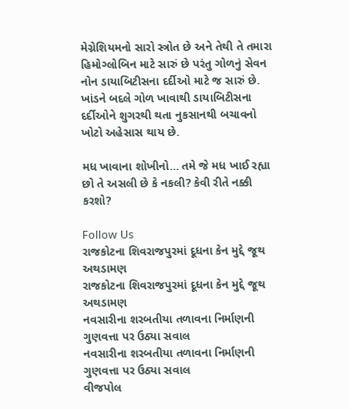મેગ્નેશિયમનો સારો સ્ત્રોત છે અને તેથી તે તમારા હિમોગ્લોબિન માટે સારું છે પરંતુ ગોળનું સેવન નોન ડાયાબિટીસના દર્દીઓ માટે જ સારું છે. ખાંડને બદલે ગોળ ખાવાથી ડાયાબિટીસના દર્દીઓને શુગરથી થતા નુકસાનથી બચાવનો ખોટો અહેસાસ થાય છે.

મધ ખાવાના શોખીનો… તમે જે મધ ખાઈ રહ્યા છો તે અસલી છે કે નકલી? કેવી રીતે નક્કી કરશો?

Follow Us
રાજકોટના શિવરાજપુરમાં દૂધના કેન મુદ્દે જૂથ અથડામણ
રાજકોટના શિવરાજપુરમાં દૂધના કેન મુદ્દે જૂથ અથડામણ
નવસારીના શરબતીયા તળાવના નિર્માણની ગુણવત્તા પર ઉઠ્યા સવાલ
નવસારીના શરબતીયા તળાવના નિર્માણની ગુણવત્તા પર ઉઠ્યા સવાલ
વીજપોલ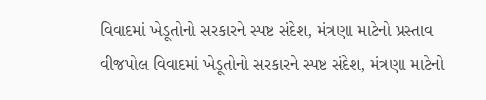વિવાદમાં ખેડૂતોનો સરકારને સ્પષ્ટ સંદેશ, મંત્રણા માટેનો પ્રસ્તાવ
વીજપોલ વિવાદમાં ખેડૂતોનો સરકારને સ્પષ્ટ સંદેશ, મંત્રણા માટેનો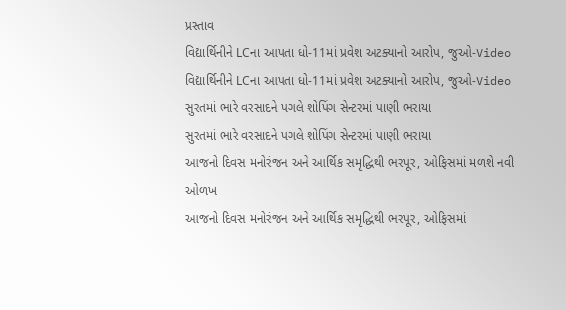પ્રસ્તાવ
વિદ્યાર્થિનીને LCના આપતા ધો-11માં પ્રવેશ અટક્યાનો આરોપ, જુઓ-Video
વિદ્યાર્થિનીને LCના આપતા ધો-11માં પ્રવેશ અટક્યાનો આરોપ, જુઓ-Video
સુરતમાં ભારે વરસાદને પગલે શોપિંગ સેન્ટરમાં પાણી ભરાયા
સુરતમાં ભારે વરસાદને પગલે શોપિંગ સેન્ટરમાં પાણી ભરાયા
આજનો દિવસ મનોરંજન અને આર્થિક સમૃદ્ધિથી ભરપૂર, ઓફિસમાં મળશે નવી ઓળખ
આજનો દિવસ મનોરંજન અને આર્થિક સમૃદ્ધિથી ભરપૂર, ઓફિસમાં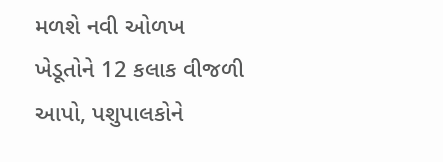મળશે નવી ઓળખ
ખેડૂતોને 12 કલાક વીજળી આપો, પશુપાલકોને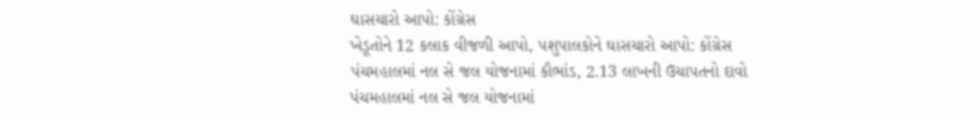ઘાસચારો આપો: કોંગ્રેસ
ખેડૂતોને 12 કલાક વીજળી આપો, પશુપાલકોને ઘાસચારો આપો: કોંગ્રેસ
પંચમહાલમાં નલ સે જલ યોજનામાં કૌભાંડ, 2.13 લાખની ઉચાપતનો દાવો
પંચમહાલમાં નલ સે જલ યોજનામાં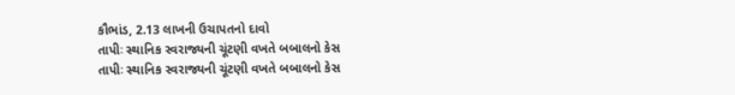કૌભાંડ, 2.13 લાખની ઉચાપતનો દાવો
તાપીઃ સ્થાનિક સ્વરાજ્યની ચૂંટણી વખતે બબાલનો કેસ
તાપીઃ સ્થાનિક સ્વરાજ્યની ચૂંટણી વખતે બબાલનો કેસ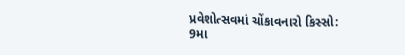પ્રવેશોત્સવમાં ચોંકાવનારો કિસ્સો: 9મા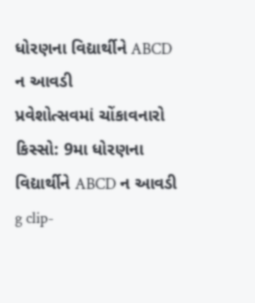ધોરણના વિદ્યાર્થીને ABCD ન આવડી
પ્રવેશોત્સવમાં ચોંકાવનારો કિસ્સો: 9મા ધોરણના વિદ્યાર્થીને ABCD ન આવડી
g clip-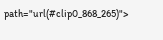path="url(#clip0_868_265)">